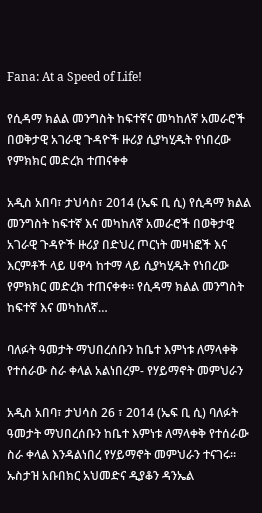Fana: At a Speed of Life!

የሲዳማ ክልል መንግስት ከፍተኛና መካከለኛ አመራሮች በወቅታዊ አገራዊ ጉዳዮች ዙሪያ ሲያካሂዱት የነበረው የምክክር መድረክ ተጠናቀቀ

አዲስ አበባ፣ ታህሳስ፣ 2014 (ኤፍ ቢ ሲ) የሲዳማ ክልል መንግስት ከፍተኛ እና መካከለኛ አመራሮች በወቅታዊ አገራዊ ጉዳዮች ዙሪያ በድህረ ጦርነት መዛነፎች እና እርምቶች ላይ ሀዋሳ ከተማ ላይ ሲያካሂዱት የነበረው የምክክር መድረክ ተጠናቀቀ፡፡ የሲዳማ ክልል መንግስት ከፍተኛ እና መካከለኛ…

ባለፉት ዓመታት ማህበረሰቡን ከቤተ እምነቱ ለማላቀቅ የተሰራው ስራ ቀላል አልነበረም- የሃይማኖት መምህራን

አዲስ አበባ፣ ታህሳስ 26 ፣ 2014 (ኤፍ ቢ ሲ) ባለፉት ዓመታት ማህበረሰቡን ከቤተ እምነቱ ለማላቀቅ የተሰራው ስራ ቀላል እንዳልነበረ የሃይማኖት መምህራን ተናገሩ። ኡስታዝ አቡበክር አህመድና ዲያቆን ዳንኤል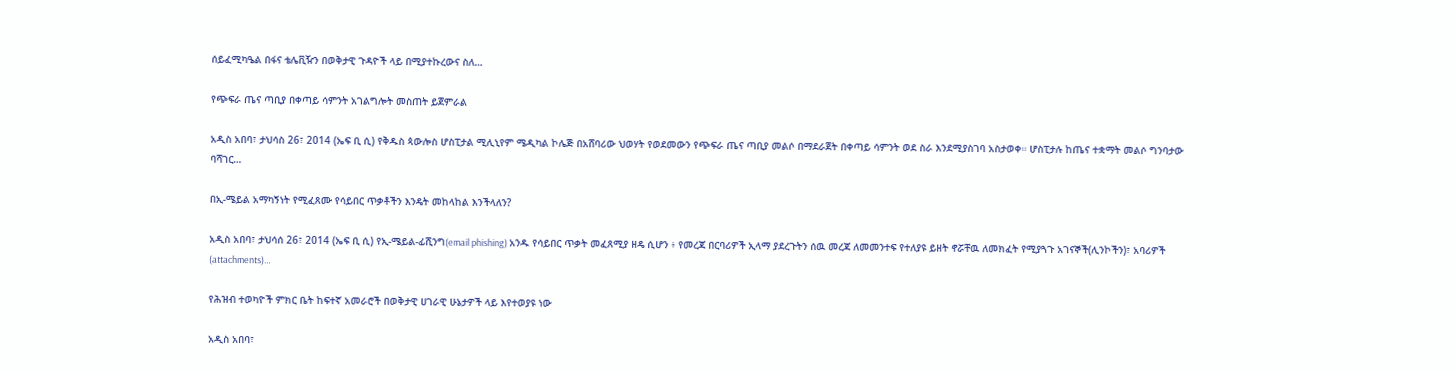ሰይፈሚካዔል በፋና ቴሌቪዥን በወቅታዊ ጉዳዮች ላይ በሚያተኩረውና ስለ…

የጭፍራ ጤና ጣቢያ በቀጣይ ሳምንት አገልግሎት መስጠት ይጀምራል

አዲስ አበባ፣ ታህሳስ 26፣ 2014 (ኤፍ ቢ ሲ) የቅዱስ ጳውሎስ ሆስፒታል ሚሊኒየም ሜዲካል ኮሌጅ በአሸባሪው ህወሃት የወደመውን የጭፍራ ጤና ጣቢያ መልሶ በማደራጀት በቀጣይ ሳምንት ወደ ስራ እንደሚያስገባ አስታወቀ። ሆስፒታሉ ከጤና ተቋማት መልሶ ግንባታው ባሻገር…

በኢ-ሜይል አማካኝነት የሚፈጸሙ የሳይበር ጥቃቶችን እንዴት መከላከል እንችላለን?

አዲስ አበባ፣ ታህሳሰ 26፣ 2014 (ኤፍ ቢ ሲ) የኢ-ሜይል-ፊሺንግ(email phishing) አንዱ የሳይበር ጥቃት መፈጸሚያ ዘዴ ሲሆን ፥ የመረጃ በርባሪዎች ኢላማ ያደረጉትን ሰዉ መረጃ ለመመንተፍ የተለያዩ ይዘት ኖሯቸዉ ለመክፈት የሚያጓጉ አገናኞች(ሊንኮችን)፣ አባሪዎች (attachments)…

የሕዝብ ተወካዮች ምክር ቤት ከፍተኛ አመራሮች በወቅታዊ ሀገራዊ ሁኔታዎች ላይ እየተወያዩ ነው

አዲስ አበባ፣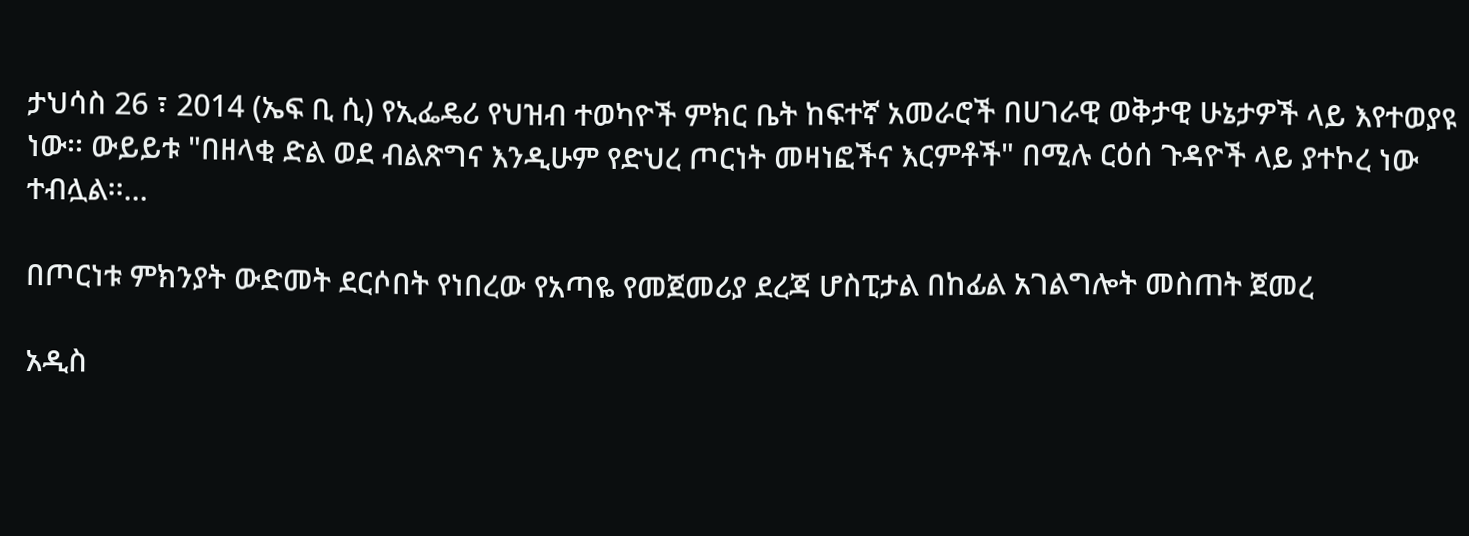ታህሳስ 26 ፣ 2014 (ኤፍ ቢ ሲ) የኢፌዴሪ የህዝብ ተወካዮች ምክር ቤት ከፍተኛ አመራሮች በሀገራዊ ወቅታዊ ሁኔታዎች ላይ እየተወያዩ ነው፡፡ ውይይቱ "በዘላቂ ድል ወደ ብልጽግና እንዲሁም የድህረ ጦርነት መዛነፎችና እርምቶች" በሚሉ ርዕሰ ጉዳዮች ላይ ያተኮረ ነው ተብሏል፡፡…

በጦርነቱ ምክንያት ውድመት ደርሶበት የነበረው የአጣዬ የመጀመሪያ ደረጃ ሆስፒታል በከፊል አገልግሎት መስጠት ጀመረ

አዲስ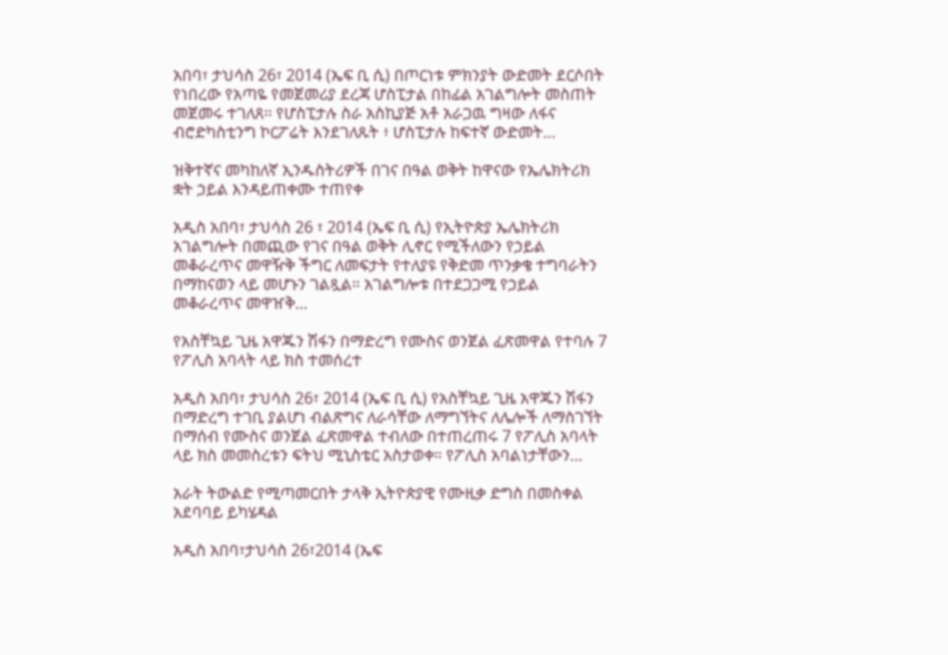አበባ፣ ታህሳስ 26፣ 2014 (ኤፍ ቢ ሲ) በጦርነቱ ምክንያት ውድመት ደርሶበት የነበረው የአጣዬ የመጀመሪያ ደረጃ ሆስፒታል በከፊል አገልግሎት መስጠት መጀመሩ ተገለጸ፡፡ የሆስፒታሉ ስራ አስኪያጅ አቶ አራጋዉ ግዛው ለፋና ብሮድካስቲንግ ኮርፖሬት እንደገለጹት ፥ ሆስፒታሉ ከፍተኛ ውድመት…

ዝቅተኛና መካከለኛ ኢንዱስትሪዎች በገና በዓል ወቅት ከዋናው የኤሌክትሪክ ቋት ኃይል እንዳይጠቀሙ ተጠየቀ

አዲስ አበባ፣ ታህሳስ 26 ፣ 2014 (ኤፍ ቢ ሲ) የኢትዮጵያ ኤሌክትሪክ አገልግሎት በመጪው የገና በዓል ወቅት ሊኖር የሚችለውን የኃይል መቆራረጥና መዋዥቅ ችግር ለመፍታት የተለያዩ የቅድመ ጥንቃቄ ተግባራትን በማከናወን ላይ መሆኑን ገልጿል። አገልግሎቱ በተደጋጋሚ የኃይል መቆራረጥና መዋዠቅ…

የአስቸኳይ ጊዜ አዋጁን ሽፋን በማድረግ የሙስና ወንጀል ፈጽመዋል የተባሉ 7 የፖሊስ አባላት ላይ ክስ ተመሰረተ

አዲስ አበባ፣ ታህሳስ 26፣ 2014 (ኤፍ ቢ ሲ) የአስቸኳይ ጊዜ አዋጁን ሽፋን በማድረግ ተገቢ ያልሆነ ብልጽግና ለራሳቸው ለማግኘትና ለሌሎች ለማስገኘት በማሰብ የሙስና ወንጀል ፈጽመዋል ተብለው በተጠረጠሩ 7 የፖሊስ አባላት ላይ ክስ መመስረቱን ፍትህ ሚኒስቴር አስታወቀ። የፖሊስ አባልነታቸውን…

አራት ትውልድ የሚጣመርበት ታላቅ ኢትዮጵያዊ የሙዚቃ ድግስ በመስቀል አደባባይ ይካሄዳል

አዲስ አበባ፣ታህሳስ 26፣2014 (ኤፍ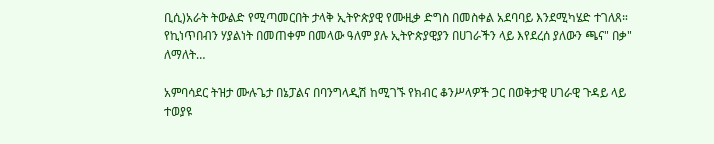ቢሲ)አራት ትውልድ የሚጣመርበት ታላቅ ኢትዮጵያዊ የሙዚቃ ድግስ በመስቀል አደባባይ እንደሚካሄድ ተገለጸ። የኪነጥበብን ሃያልነት በመጠቀም በመላው ዓለም ያሉ ኢትዮጵያዊያን በሀገራችን ላይ እየደረሰ ያለውን ጫና" በቃ" ለማለት…

አምባሳደር ትዝታ ሙሉጌታ በኔፓልና በባንግላዲሽ ከሚገኙ የክብር ቆንሥላዎች ጋር በወቅታዊ ሀገራዊ ጉዳይ ላይ ተወያዩ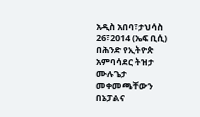አዲስ አበባ፣ታህሳስ 26፣2014 (ኤፍ ቢሲ) በሕንድ የኢትዮጵ አምባሳደር ትዝታ ሙሉጌታ መቀመጫቸውን በኔፓልና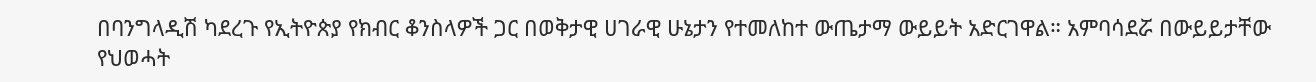በባንግላዲሽ ካደረጉ የኢትዮጵያ የክብር ቆንስላዎች ጋር በወቅታዊ ሀገራዊ ሁኔታን የተመለከተ ውጤታማ ውይይት አድርገዋል። አምባሳደሯ በውይይታቸው የህወሓት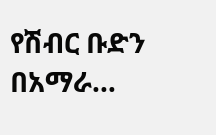የሽብር ቡድን በአማራ…